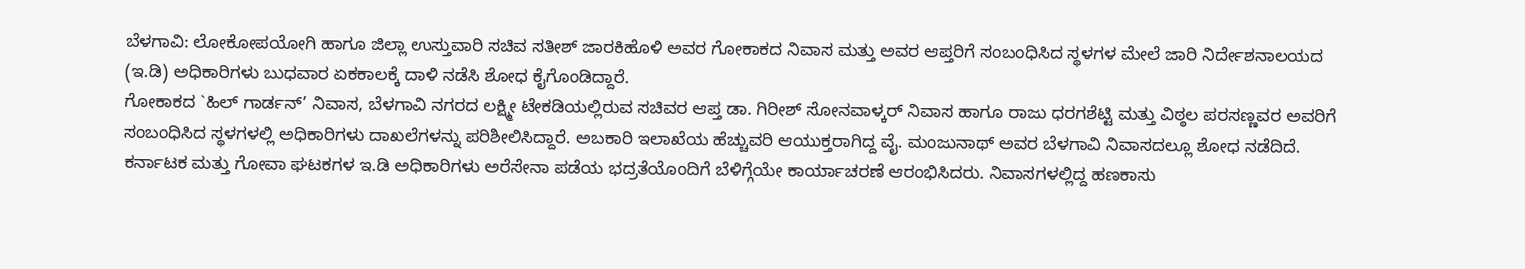ಬೆಳಗಾವಿ: ಲೋಕೋಪಯೋಗಿ ಹಾಗೂ ಜಿಲ್ಲಾ ಉಸ್ತುವಾರಿ ಸಚಿವ ಸತೀಶ್ ಜಾರಕಿಹೊಳಿ ಅವರ ಗೋಕಾಕದ ನಿವಾಸ ಮತ್ತು ಅವರ ಆಪ್ತರಿಗೆ ಸಂಬಂಧಿಸಿದ ಸ್ಥಳಗಳ ಮೇಲೆ ಜಾರಿ ನಿರ್ದೇಶನಾಲಯದ (ಇ.ಡಿ) ಅಧಿಕಾರಿಗಳು ಬುಧವಾರ ಏಕಕಾಲಕ್ಕೆ ದಾಳಿ ನಡೆಸಿ ಶೋಧ ಕೈಗೊಂಡಿದ್ದಾರೆ.
ಗೋಕಾಕದ `ಹಿಲ್ ಗಾರ್ಡನ್’ ನಿವಾಸ, ಬೆಳಗಾವಿ ನಗರದ ಲಕ್ಷ್ಮೀ ಟೇಕಡಿಯಲ್ಲಿರುವ ಸಚಿವರ ಆಪ್ತ ಡಾ. ಗಿರೀಶ್ ಸೋನವಾಳ್ಕರ್ ನಿವಾಸ ಹಾಗೂ ರಾಜು ಧರಗಶೆಟ್ಟಿ ಮತ್ತು ವಿಠ್ಠಲ ಪರಸಣ್ಣವರ ಅವರಿಗೆ ಸಂಬಂಧಿಸಿದ ಸ್ಥಳಗಳಲ್ಲಿ ಅಧಿಕಾರಿಗಳು ದಾಖಲೆಗಳನ್ನು ಪರಿಶೀಲಿಸಿದ್ದಾರೆ. ಅಬಕಾರಿ ಇಲಾಖೆಯ ಹೆಚ್ಚುವರಿ ಆಯುಕ್ತರಾಗಿದ್ದ ವೈ. ಮಂಜುನಾಥ್ ಅವರ ಬೆಳಗಾವಿ ನಿವಾಸದಲ್ಲೂ ಶೋಧ ನಡೆದಿದೆ.
ಕರ್ನಾಟಕ ಮತ್ತು ಗೋವಾ ಘಟಕಗಳ ಇ.ಡಿ ಅಧಿಕಾರಿಗಳು ಅರೆಸೇನಾ ಪಡೆಯ ಭದ್ರತೆಯೊಂದಿಗೆ ಬೆಳಿಗ್ಗೆಯೇ ಕಾರ್ಯಾಚರಣೆ ಆರಂಭಿಸಿದರು. ನಿವಾಸಗಳಲ್ಲಿದ್ದ ಹಣಕಾಸು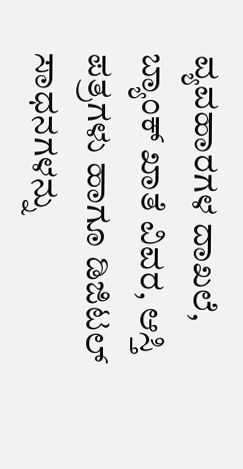ವ್ಯವಹಾರಗಳ ದಾಖಲೆ, ಬ್ಯಾಂಕ್ ಖಾತೆ ವಿವರ, ಆಸ್ತಿ ಪತ್ರಗಳು ಹಾಗೂ ಡಿಜಿಟಲ್ ಸಾಧನಗಳನ್ನು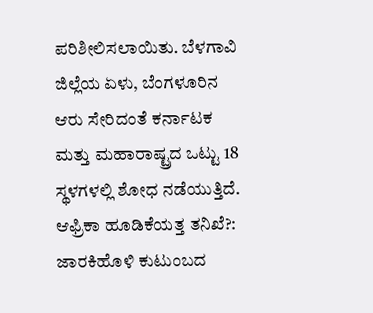ಪರಿಶೀಲಿಸಲಾಯಿತು. ಬೆಳಗಾವಿ ಜಿಲ್ಲೆಯ ಏಳು, ಬೆಂಗಳೂರಿನ ಆರು ಸೇರಿದಂತೆ ಕರ್ನಾಟಕ ಮತ್ತು ಮಹಾರಾಷ್ಟ್ರದ ಒಟ್ಟು 18 ಸ್ಥಳಗಳಲ್ಲಿ ಶೋಧ ನಡೆಯುತ್ತಿದೆ.
ಆಫ್ರಿಕಾ ಹೂಡಿಕೆಯತ್ತ ತನಿಖೆ?: ಜಾರಕಿಹೊಳಿ ಕುಟುಂಬದ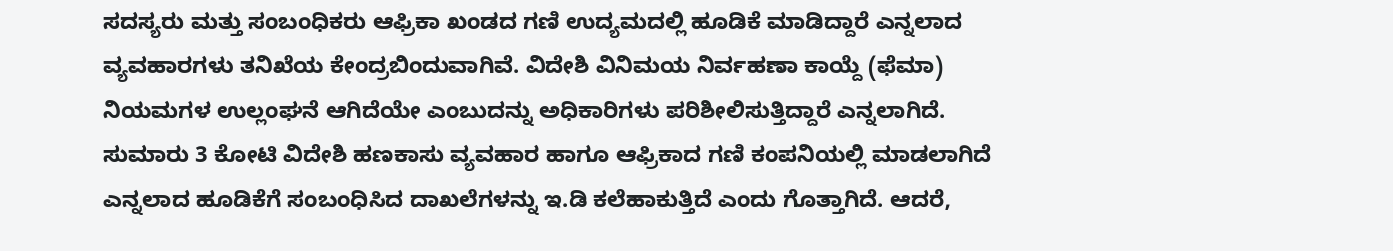ಸದಸ್ಯರು ಮತ್ತು ಸಂಬಂಧಿಕರು ಆಫ್ರಿಕಾ ಖಂಡದ ಗಣಿ ಉದ್ಯಮದಲ್ಲಿ ಹೂಡಿಕೆ ಮಾಡಿದ್ದಾರೆ ಎನ್ನಲಾದ ವ್ಯವಹಾರಗಳು ತನಿಖೆಯ ಕೇಂದ್ರಬಿಂದುವಾಗಿವೆ. ವಿದೇಶಿ ವಿನಿಮಯ ನಿರ್ವಹಣಾ ಕಾಯ್ದೆ (ಫೆಮಾ) ನಿಯಮಗಳ ಉಲ್ಲಂಘನೆ ಆಗಿದೆಯೇ ಎಂಬುದನ್ನು ಅಧಿಕಾರಿಗಳು ಪರಿಶೀಲಿಸುತ್ತಿದ್ದಾರೆ ಎನ್ನಲಾಗಿದೆ.
ಸುಮಾರು 3 ಕೋಟಿ ವಿದೇಶಿ ಹಣಕಾಸು ವ್ಯವಹಾರ ಹಾಗೂ ಆಫ್ರಿಕಾದ ಗಣಿ ಕಂಪನಿಯಲ್ಲಿ ಮಾಡಲಾಗಿದೆ ಎನ್ನಲಾದ ಹೂಡಿಕೆಗೆ ಸಂಬಂಧಿಸಿದ ದಾಖಲೆಗಳನ್ನು ಇ.ಡಿ ಕಲೆಹಾಕುತ್ತಿದೆ ಎಂದು ಗೊತ್ತಾಗಿದೆ. ಆದರೆ,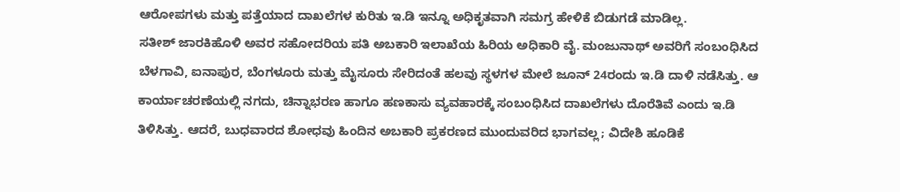ಆರೋಪಗಳು ಮತ್ತು ಪತ್ತೆಯಾದ ದಾಖಲೆಗಳ ಕುರಿತು ಇ.ಡಿ ಇನ್ನೂ ಅಧಿಕೃತವಾಗಿ ಸಮಗ್ರ ಹೇಳಿಕೆ ಬಿಡುಗಡೆ ಮಾಡಿಲ್ಲ.
ಸತೀಶ್ ಜಾರಕಿಹೊಳಿ ಅವರ ಸಹೋದರಿಯ ಪತಿ ಅಬಕಾರಿ ಇಲಾಖೆಯ ಹಿರಿಯ ಅಧಿಕಾರಿ ವೈ. ಮಂಜುನಾಥ್ ಅವರಿಗೆ ಸಂಬಂಧಿಸಿದ ಬೆಳಗಾವಿ, ಐನಾಪುರ, ಬೆಂಗಳೂರು ಮತ್ತು ಮೈಸೂರು ಸೇರಿದಂತೆ ಹಲವು ಸ್ಥಳಗಳ ಮೇಲೆ ಜೂನ್ 24ರಂದು ಇ.ಡಿ ದಾಳಿ ನಡೆಸಿತ್ತು. ಆ ಕಾರ್ಯಾಚರಣೆಯಲ್ಲಿ ನಗದು, ಚಿನ್ನಾಭರಣ ಹಾಗೂ ಹಣಕಾಸು ವ್ಯವಹಾರಕ್ಕೆ ಸಂಬಂಧಿಸಿದ ದಾಖಲೆಗಳು ದೊರೆತಿವೆ ಎಂದು ಇ.ಡಿ ತಿಳಿಸಿತ್ತು. ಆದರೆ, ಬುಧವಾರದ ಶೋಧವು ಹಿಂದಿನ ಅಬಕಾರಿ ಪ್ರಕರಣದ ಮುಂದುವರಿದ ಭಾಗವಲ್ಲ; ವಿದೇಶಿ ಹೂಡಿಕೆ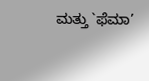ಮತ್ತು `ಫೆಮಾ’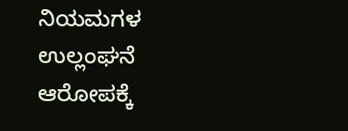ನಿಯಮಗಳ ಉಲ್ಲಂಘನೆ ಆರೋಪಕ್ಕೆ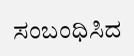ಸಂಬಂಧಿಸಿದ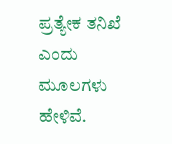ಪ್ರತ್ಯೇಕ ತನಿಖೆ ಎಂದು ಮೂಲಗಳು ಹೇಳಿವೆ.